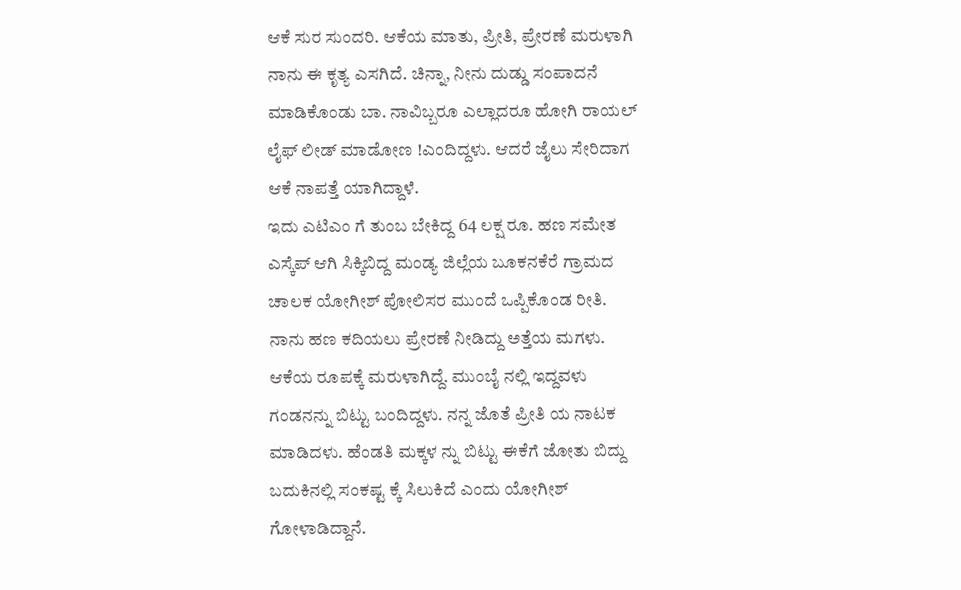ಆಕೆ ಸುರ ಸುಂದರಿ. ಆಕೆಯ ಮಾತು, ಪ್ರೀತಿ, ಪ್ರೇರಣೆ ಮರುಳಾಗಿ ನಾನು ಈ ಕೃತ್ಯ ಎಸಗಿದೆ. ಚಿನ್ನಾ, ನೀನು ದುಡ್ಡು ಸಂಪಾದನೆ ಮಾಡಿಕೊಂಡು ಬಾ. ನಾವಿಬ್ಬರೂ ಎಲ್ಲಾದರೂ ಹೋಗಿ ರಾಯಲ್ ಲೈಫ್ ಲೀಡ್ ಮಾಡೋಣ !ಎಂದಿದ್ದಳು. ಆದರೆ ಜೈಲು ಸೇರಿದಾಗ ಆಕೆ ನಾಪತ್ತೆ ಯಾಗಿದ್ದಾಳೆ.
ಇದು ಎಟಿಎಂ ಗೆ ತುಂಬ ಬೇಕಿದ್ದ 64 ಲಕ್ಷ ರೂ. ಹಣ ಸಮೇತ ಎಸ್ಕೆಪ್ ಆಗಿ ಸಿಕ್ಕಿಬಿದ್ದ ಮಂಡ್ಯ ಜಿಲ್ಲೆಯ ಬೂಕನಕೆರೆ ಗ್ರಾಮದ ಚಾಲಕ ಯೋಗೀಶ್ ಪೋಲಿಸರ ಮುಂದೆ ಒಪ್ಪಿಕೊಂಡ ರೀತಿ.
ನಾನು ಹಣ ಕದಿಯಲು ಪ್ರೇರಣೆ ನೀಡಿದ್ದು ಅತ್ತೆಯ ಮಗಳು. ಆಕೆಯ ರೂಪಕ್ಕೆ ಮರುಳಾಗಿದ್ದೆ. ಮುಂಬೈ ನಲ್ಲಿ ಇದ್ದವಳು ಗಂಡನನ್ನು ಬಿಟ್ಟು ಬಂದಿದ್ದಳು. ನನ್ನ ಜೊತೆ ಪ್ರೀತಿ ಯ ನಾಟಕ ಮಾಡಿದಳು. ಹೆಂಡತಿ ಮಕ್ಕಳ ನ್ನು ಬಿಟ್ಟು ಈಕೆಗೆ ಜೋತು ಬಿದ್ದು ಬದುಕಿನಲ್ಲಿ ಸಂಕಷ್ಟ ಕ್ಕೆ ಸಿಲುಕಿದೆ ಎಂದು ಯೋಗೀಶ್ ಗೋಳಾಡಿದ್ದಾನೆ.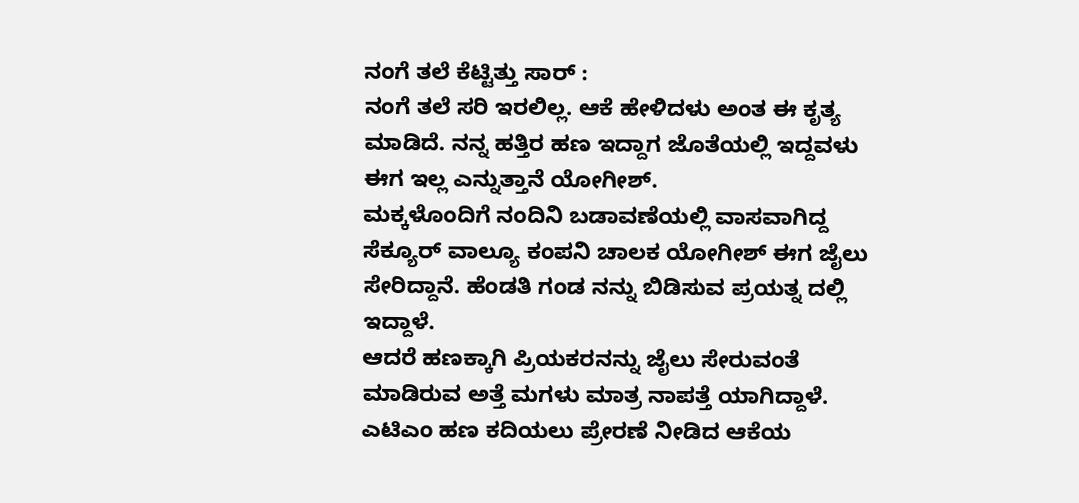ನಂಗೆ ತಲೆ ಕೆಟ್ಟಿತ್ತು ಸಾರ್ :
ನಂಗೆ ತಲೆ ಸರಿ ಇರಲಿಲ್ಲ. ಆಕೆ ಹೇಳಿದಳು ಅಂತ ಈ ಕೃತ್ಯ ಮಾಡಿದೆ. ನನ್ನ ಹತ್ತಿರ ಹಣ ಇದ್ದಾಗ ಜೊತೆಯಲ್ಲಿ ಇದ್ದವಳು ಈಗ ಇಲ್ಲ ಎನ್ನುತ್ತಾನೆ ಯೋಗೀಶ್.
ಮಕ್ಕಳೊಂದಿಗೆ ನಂದಿನಿ ಬಡಾವಣೆಯಲ್ಲಿ ವಾಸವಾಗಿದ್ದ ಸೆಕ್ಯೂರ್ ವಾಲ್ಯೂ ಕಂಪನಿ ಚಾಲಕ ಯೋಗೀಶ್ ಈಗ ಜೈಲು ಸೇರಿದ್ದಾನೆ. ಹೆಂಡತಿ ಗಂಡ ನನ್ನು ಬಿಡಿಸುವ ಪ್ರಯತ್ನ ದಲ್ಲಿ ಇದ್ದಾಳೆ.
ಆದರೆ ಹಣಕ್ಕಾಗಿ ಪ್ರಿಯಕರನನ್ನು ಜೈಲು ಸೇರುವಂತೆ ಮಾಡಿರುವ ಅತ್ತೆ ಮಗಳು ಮಾತ್ರ ನಾಪತ್ತೆ ಯಾಗಿದ್ದಾಳೆ. ಎಟಿಎಂ ಹಣ ಕದಿಯಲು ಪ್ರೇರಣೆ ನೀಡಿದ ಆಕೆಯ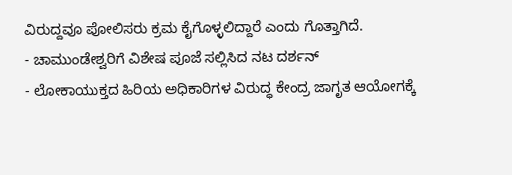ವಿರುದ್ದವೂ ಪೋಲಿಸರು ಕ್ರಮ ಕೈಗೊಳ್ಳಲಿದ್ದಾರೆ ಎಂದು ಗೊತ್ತಾಗಿದೆ.
- ಚಾಮುಂಡೇಶ್ವರಿಗೆ ವಿಶೇಷ ಪೂಜೆ ಸಲ್ಲಿಸಿದ ನಟ ದರ್ಶನ್
- ಲೋಕಾಯುಕ್ತದ ಹಿರಿಯ ಅಧಿಕಾರಿಗಳ ವಿರುದ್ಧ ಕೇಂದ್ರ ಜಾಗೃತ ಆಯೋಗಕ್ಕೆ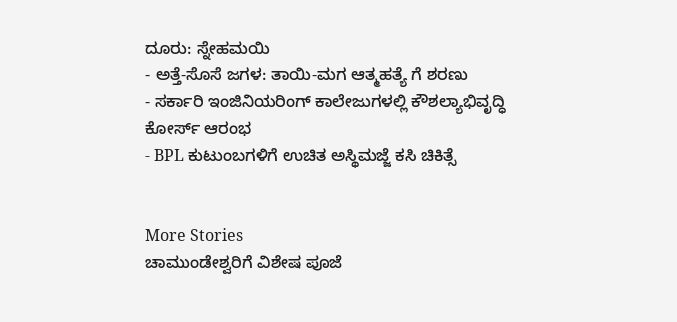ದೂರು: ಸ್ನೇಹಮಯಿ
- ಅತ್ತೆ-ಸೊಸೆ ಜಗಳ: ತಾಯಿ-ಮಗ ಆತ್ಮಹತ್ಯೆ ಗೆ ಶರಣು
- ಸರ್ಕಾರಿ ಇಂಜಿನಿಯರಿಂಗ್ ಕಾಲೇಜುಗಳಲ್ಲಿ ಕೌಶಲ್ಯಾಭಿವೃದ್ಧಿ ಕೋರ್ಸ್ ಆರಂಭ
- BPL ಕುಟುಂಬಗಳಿಗೆ ಉಚಿತ ಅಸ್ಥಿಮಜ್ಜೆ ಕಸಿ ಚಿಕಿತ್ಸೆ


More Stories
ಚಾಮುಂಡೇಶ್ವರಿಗೆ ವಿಶೇಷ ಪೂಜೆ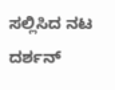ಸಲ್ಲಿಸಿದ ನಟ ದರ್ಶನ್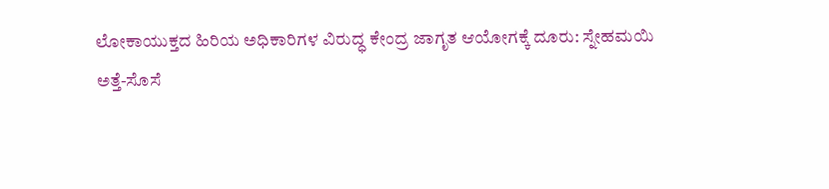ಲೋಕಾಯುಕ್ತದ ಹಿರಿಯ ಅಧಿಕಾರಿಗಳ ವಿರುದ್ಧ ಕೇಂದ್ರ ಜಾಗೃತ ಆಯೋಗಕ್ಕೆ ದೂರು: ಸ್ನೇಹಮಯಿ
ಅತ್ತೆ-ಸೊಸೆ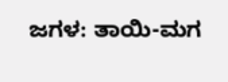ಜಗಳ: ತಾಯಿ-ಮಗ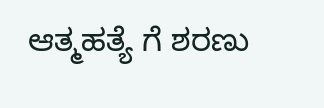ಆತ್ಮಹತ್ಯೆ ಗೆ ಶರಣು